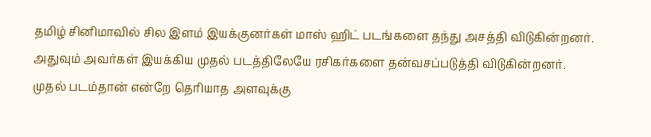தமிழ் சினிமாவில் சில இளம் இயக்குனர்கள் மாஸ் ஹிட் படங்களை தந்து அசத்தி விடுகின்றனர். அதுவும் அவர்கள் இயக்கிய முதல் படத்திலேயே ரசிகர்களை தன்வசப்படுத்தி விடுகின்றனர். முதல் படம்தான் என்றே தெரியாத அளவுக்கு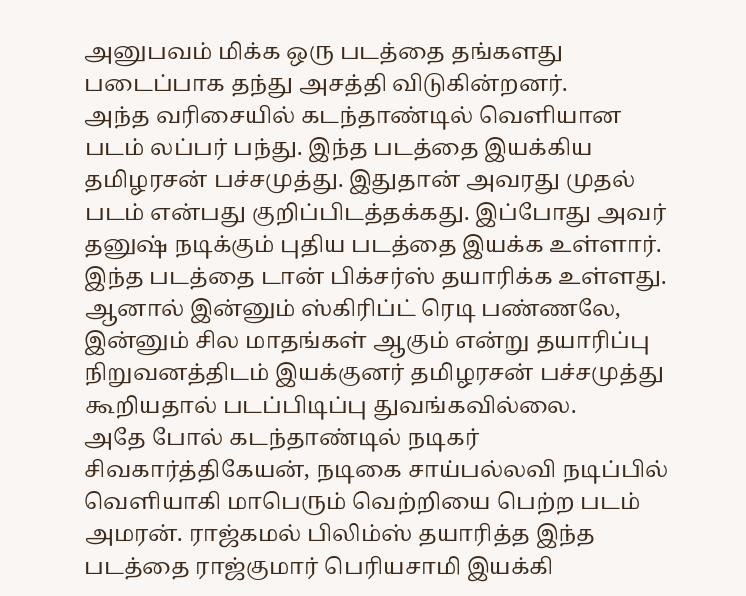அனுபவம் மிக்க ஒரு படத்தை தங்களது படைப்பாக தந்து அசத்தி விடுகின்றனர்.
அந்த வரிசையில் கடந்தாண்டில் வெளியான படம் லப்பர் பந்து. இந்த படத்தை இயக்கிய தமிழரசன் பச்சமுத்து. இதுதான் அவரது முதல் படம் என்பது குறிப்பிடத்தக்கது. இப்போது அவர் தனுஷ் நடிக்கும் புதிய படத்தை இயக்க உள்ளார். இந்த படத்தை டான் பிக்சர்ஸ் தயாரிக்க உள்ளது. ஆனால் இன்னும் ஸ்கிரிப்ட் ரெடி பண்ணலே, இன்னும் சில மாதங்கள் ஆகும் என்று தயாரிப்பு நிறுவனத்திடம் இயக்குனர் தமிழரசன் பச்சமுத்து கூறியதால் படப்பிடிப்பு துவங்கவில்லை.
அதே போல் கடந்தாண்டில் நடிகர் சிவகார்த்திகேயன், நடிகை சாய்பல்லவி நடிப்பில் வெளியாகி மாபெரும் வெற்றியை பெற்ற படம் அமரன். ராஜ்கமல் பிலிம்ஸ் தயாரித்த இந்த படத்தை ராஜ்குமார் பெரியசாமி இயக்கி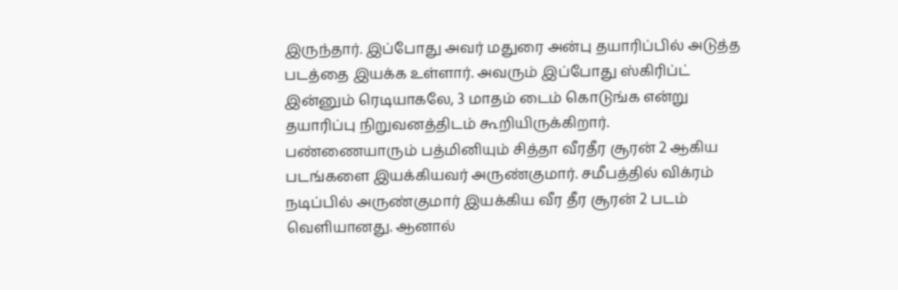இருந்தார். இப்போது அவர் மதுரை அன்பு தயாரிப்பில் அடுத்த படத்தை இயக்க உள்ளார். அவரும் இப்போது ஸ்கிரிப்ட் இன்னும் ரெடியாகலே, 3 மாதம் டைம் கொடுங்க என்று தயாரிப்பு நிறுவனத்திடம் கூறியிருக்கிறார்.
பண்ணையாரும் பத்மினியும் சித்தா வீரதீர சூரன் 2 ஆகிய படங்களை இயக்கியவர் அருண்குமார். சமீபத்தில் விக்ரம் நடிப்பில் அருண்குமார் இயக்கிய வீர தீர சூரன் 2 படம் வெளியானது. ஆனால்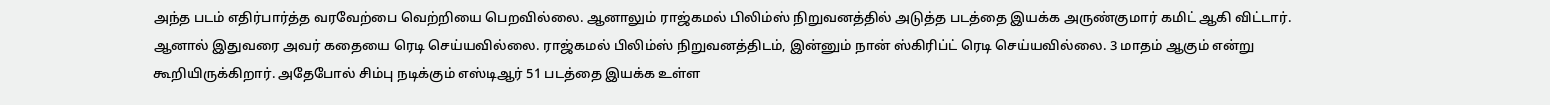அந்த படம் எதிர்பார்த்த வரவேற்பை வெற்றியை பெறவில்லை. ஆனாலும் ராஜ்கமல் பிலிம்ஸ் நிறுவனத்தில் அடுத்த படத்தை இயக்க அருண்குமார் கமிட் ஆகி விட்டார்.
ஆனால் இதுவரை அவர் கதையை ரெடி செய்யவில்லை. ராஜ்கமல் பிலிம்ஸ் நிறுவனத்திடம், இன்னும் நான் ஸ்கிரிப்ட் ரெடி செய்யவில்லை. 3 மாதம் ஆகும் என்று கூறியிருக்கிறார். அதேபோல் சிம்பு நடிக்கும் எஸ்டிஆர் 51 படத்தை இயக்க உள்ள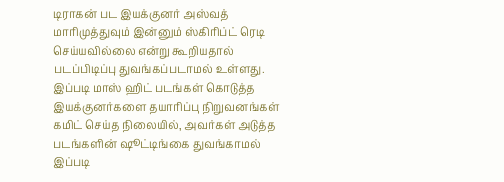டிராகன் பட இயக்குனர் அஸ்வத் மாரிமுத்துவும் இன்னும் ஸ்கிரிப்ட் ரெடி செய்யவில்லை என்று கூறியதால் படப்பிடிப்பு துவங்கப்படாமல் உள்ளது.
இப்படி மாஸ் ஹிட் படங்கள் கொடுத்த இயக்குனர்களை தயாரிப்பு நிறுவனங்கள் கமிட் செய்த நிலையில், அவர்கள் அடுத்த படங்களின் ஷூட்டிங்கை துவங்காமல் இப்படி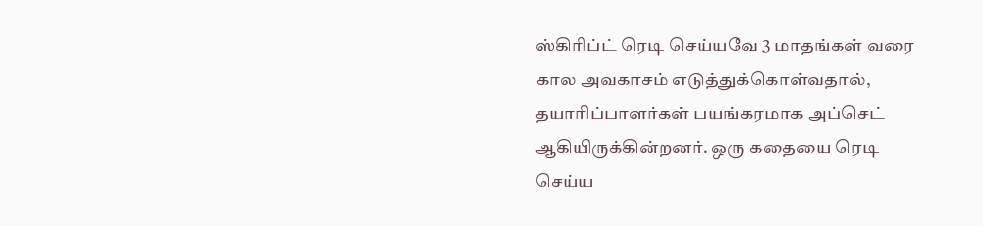ஸ்கிரிப்ட் ரெடி செய்யவே 3 மாதங்கள் வரை கால அவகாசம் எடுத்துக்கொள்வதால், தயாரிப்பாளர்கள் பயங்கரமாக அப்செட் ஆகியிருக்கின்றனர். ஒரு கதையை ரெடி செய்ய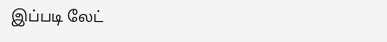இப்படி லேட்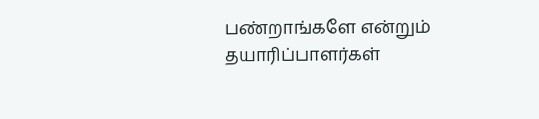பண்றாங்களே என்றும் தயாரிப்பாளர்கள்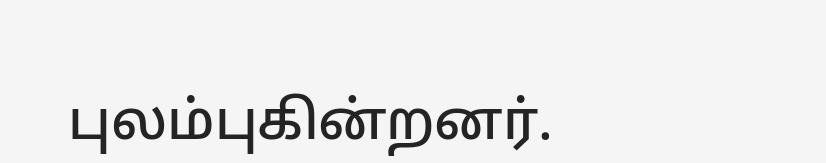புலம்புகின்றனர்.